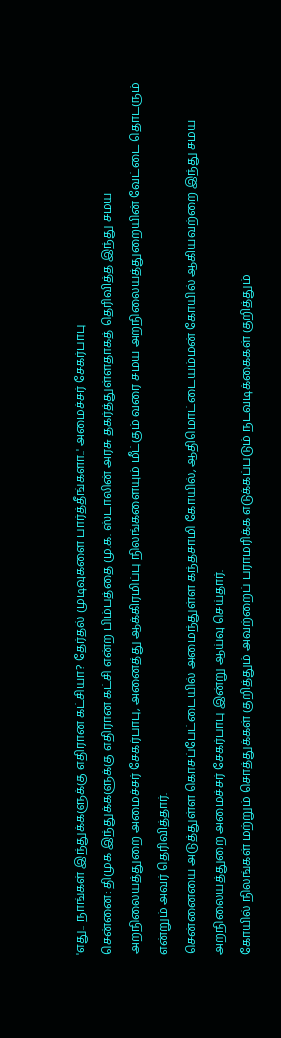'எது.. நாங்கள் இந்துக்களுக்கு எதிரான கட்சியா? தேர்தல் முடிவுகளை பார்த்தீங்களா..' அமைச்சர் சேகர்பாபு
சென்னை: திமுக இந்துக்களுக்கு எதிரான கட்சி என்ற பிம்பத்தை மு.க. ஸ்டாலின் அரசு தகர்த்துள்ளதாகத் தெரிவித்த இந்து சமய அறநிலையத்துறை அமைச்சர் சேகர்பாபு, அனைத்து ஆக்கிரமிப்பு நிலங்களையும் மீட்கும் வரை சமய அறநிலையத்துறையின் வேட்டை தொடரும் என்றும் அவர் தெரிவித்தார்.
சென்னையை அடுத்துள்ள கொசப்பேட்டையில் அமைந்துள்ள கந்தசாமி கோயில், ஆதிமொட்டையம்மன் கோயில் ஆகியவற்றை இந்து சமய அறநிலையத்துறை அமைச்சர் சேகர்பாபு இன்று ஆய்வு செய்தார்.
கோயில் நிலங்கள் மற்றும் சொத்துக்கள் குறித்தும் அவற்றைப் பராமரிக்க எடுக்கப்படும் நடவடிக்கைகள் குறித்தும்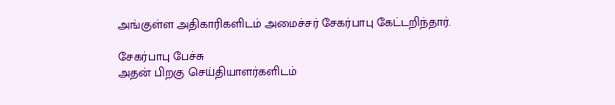அங்குள்ள அதிகாரிகளிடம் அமைச்சர் சேகர்பாபு கேட்டறிந்தார்.

சேகர்பாபு பேச்சு
அதன் பிறகு செய்தியாளர்களிடம்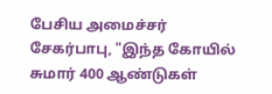பேசிய அமைச்சர் சேகர்பாபு, "இந்த கோயில் சுமார் 400 ஆண்டுகள்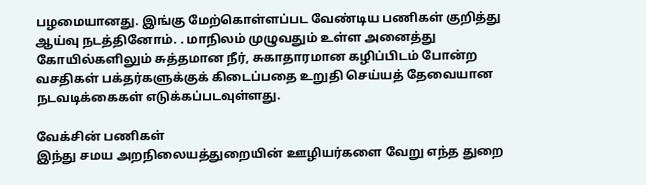பழமையானது. இங்கு மேற்கொள்ளப்பட வேண்டிய பணிகள் குறித்து ஆய்வு நடத்தினோம். . மாநிலம் முழுவதும் உள்ள அனைத்து கோயில்களிலும் சுத்தமான நீர், சுகாதாரமான கழிப்பிடம் போன்ற வசதிகள் பக்தர்களுக்குக் கிடைப்பதை உறுதி செய்யத் தேவையான நடவடிக்கைகள் எடுக்கப்படவுள்ளது.

வேக்சின் பணிகள்
இந்து சமய அறநிலையத்துறையின் ஊழியர்களை வேறு எந்த துறை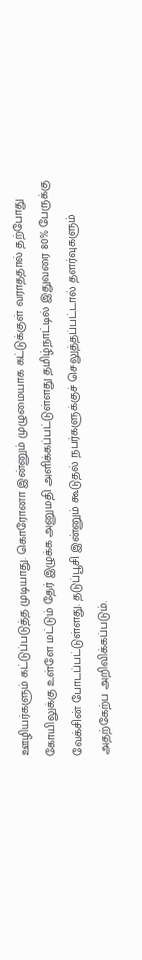ஊழியர்களும் கட்டுப்படுத்த முடியாது. கொரோனா இன்னும் முழுமையாக கட்டுக்குள் வராததால் தற்போது கோயிலுக்கு உள்ளே மட்டும் தேர் இழுக்க அனுமதி அளிக்கப்பட்டுள்ளது தமிழ்நாட்டில் இதுவரை 80% பேருக்கு வேக்சின் போடப்பட்டுள்ளது. தடுப்பூசி இன்னும் கூடுதல் நபர்களுக்குச் செலுத்தப்பட்டால் தளர்வுகளும் அதற்கேற்ப அறிவிக்கப்படும்.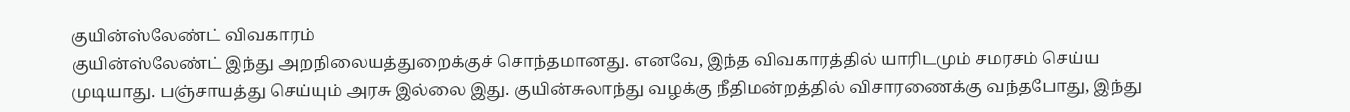குயின்ஸ்லேண்ட் விவகாரம்
குயின்ஸ்லேண்ட் இந்து அறநிலையத்துறைக்குச் சொந்தமானது. எனவே, இந்த விவகாரத்தில் யாரிடமும் சமரசம் செய்ய முடியாது. பஞ்சாயத்து செய்யும் அரசு இல்லை இது. குயின்சுலாந்து வழக்கு நீதிமன்றத்தில் விசாரணைக்கு வந்தபோது, இந்து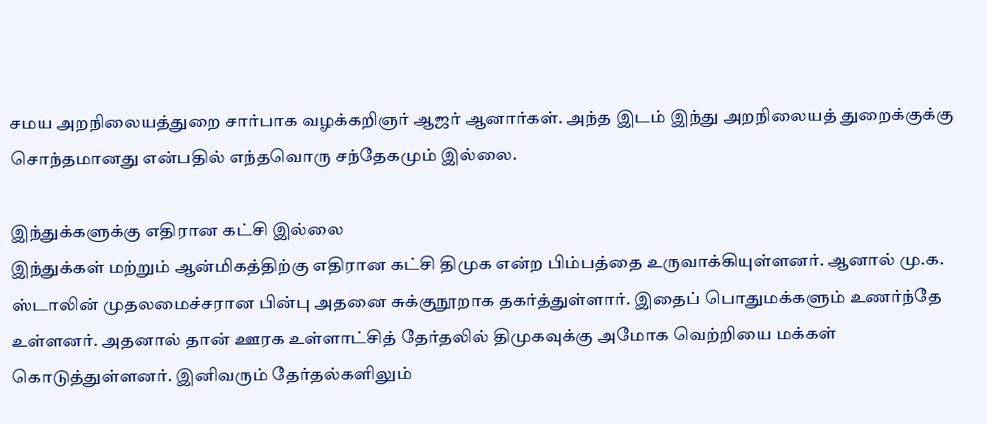சமய அறநிலையத்துறை சார்பாக வழக்கறிஞர் ஆஜர் ஆனார்கள். அந்த இடம் இந்து அறநிலையத் துறைக்குக்கு சொந்தமானது என்பதில் எந்தவொரு சந்தேகமும் இல்லை.

இந்துக்களுக்கு எதிரான கட்சி இல்லை
இந்துக்கள் மற்றும் ஆன்மிகத்திற்கு எதிரான கட்சி திமுக என்ற பிம்பத்தை உருவாக்கியுள்ளனர். ஆனால் மு.க. ஸ்டாலின் முதலமைச்சரான பின்பு அதனை சுக்குநூறாக தகர்த்துள்ளார். இதைப் பொதுமக்களும் உணர்ந்தே உள்ளனர். அதனால் தான் ஊரக உள்ளாட்சித் தேர்தலில் திமுகவுக்கு அமோக வெற்றியை மக்கள் கொடுத்துள்ளனர். இனிவரும் தேர்தல்களிலும்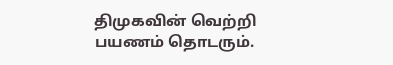திமுகவின் வெற்றி பயணம் தொடரும்.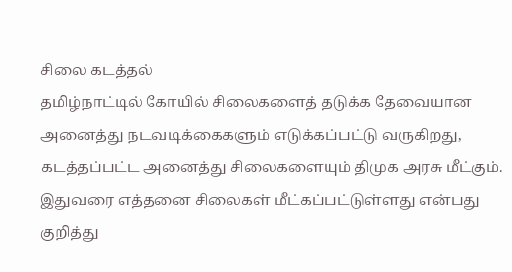சிலை கடத்தல்
தமிழ்நாட்டில் கோயில் சிலைகளைத் தடுக்க தேவையான அனைத்து நடவடிக்கைகளும் எடுக்கப்பட்டு வருகிறது, கடத்தப்பட்ட அனைத்து சிலைகளையும் திமுக அரசு மீட்கும். இதுவரை எத்தனை சிலைகள் மீட்கப்பட்டுள்ளது என்பது குறித்து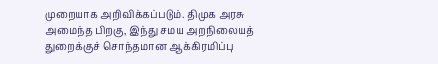முறையாக அறிவிக்கப்படும். திமுக அரசு அமைந்த பிறகு, இந்து சமய அறநிலையத் துறைக்குச் சொந்தமான ஆக்கிரமிப்பு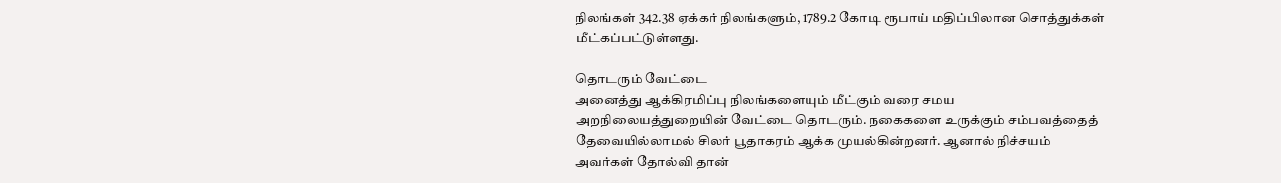நிலங்கள் 342.38 ஏக்கர் நிலங்களும், 1789.2 கோடி ரூபாய் மதிப்பிலான சொத்துக்கள் மீட்கப்பட்டுள்ளது.

தொடரும் வேட்டை
அனைத்து ஆக்கிரமிப்பு நிலங்களையும் மீட்கும் வரை சமய அறநிலையத்துறையின் வேட்டை தொடரும். நகைகளை உருக்கும் சம்பவத்தைத் தேவையில்லாமல் சிலர் பூதாகரம் ஆக்க முயல்கின்றனர். ஆனால் நிச்சயம் அவர்கள் தோல்வி தான்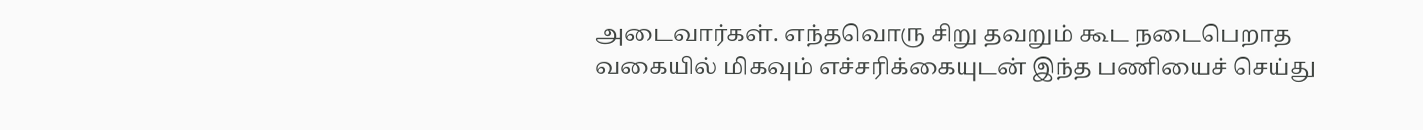அடைவார்கள். எந்தவொரு சிறு தவறும் கூட நடைபெறாத வகையில் மிகவும் எச்சரிக்கையுடன் இந்த பணியைச் செய்து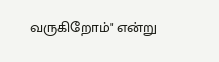வருகிறோம்" என்று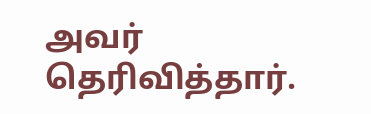அவர் தெரிவித்தார்.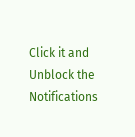Click it and Unblock the Notifications